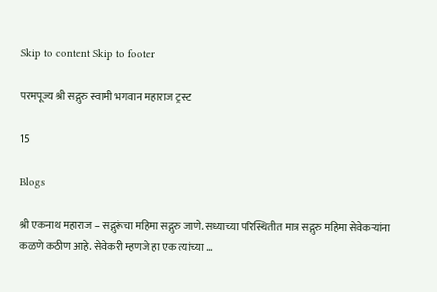Skip to content Skip to footer

परमपूज्य श्री सद्गुरु स्वामी भगवान महाराज ट्रस्ट

15

Blogs

श्री एकनाथ महाराज – सद्गुरूंचा महिमा सद्गुरु जाणे. सध्याच्या परिस्थितीत मात्र सद्गुरु महिमा सेवेकर्‍यांना कळणे कठीण आहे. सेवेकरी म्हणजे हा एक त्यांच्या …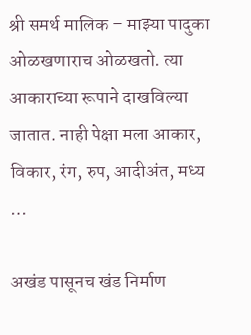श्री समर्थ मालिक – माझ्या पादुका ओळखणाराच ओळखतो. त्या आकाराच्या रूपाने दाखविल्या जातात. नाही पेक्षा मला आकार, विकार, रंग, रुप, आदीअंत, मध्य …

अखंड पासूनच खंड निर्माण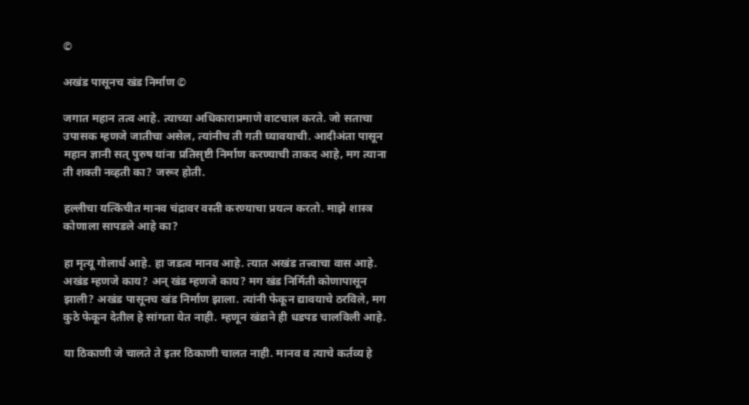©

अखंड पासूनच खंड निर्माण ©

जगात महान तत्व आहे. त्याच्या अधिकाराप्रमाणे वाटचाल करते. जो सताचा उपासक म्हणजे जातीचा असेल, त्यांनीच ती गती घ्यावयाची. आदीअंता पासून महान ज्ञानी सत् पुरुष यांना प्रतिसृष्टी निर्माण करण्याची ताकद आहे, मग त्याना ती शक्ती नव्हती का? जरूर होती.

हल्लीचा यत्किंचीत मानव चंद्रावर वस्ती करण्याचा प्रयत्न करतो. माझे शास्त्र कोणाला सापडले आहे का?

हा मृत्यू गोलार्ध आहे. हा जडत्व मानव आहे. त्यात अखंड तत्त्वाचा वास आहे. अखंड म्हणजे काय? अन् खंड म्हणजे काय? मग खंड निर्मिती कोणापासून झाली? अखंड पासूनच खंड निर्माण झाला. त्यांनी फेकून द्यावयाचे ठरविले, मग कुठे फेकून देतील हे सांगता येत नाही. म्हणून खंडाने ही धडपड चालविली आहे.

या ठिकाणी जे चालते ते इतर ठिकाणी चालत नाही. मानव व त्याचे कर्तव्य हे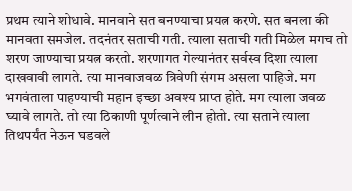प्रथम त्याने शोधावे. मानवाने सत बनण्याचा प्रयत्न करणे. सत बनला की मानवता समजेल. तदनंतर सताची गती. त्याला सताची गती मिळेल मगच तो शरण जाण्याचा प्रयत्न करतो. शरणागत गेल्यानंतर सर्वस्व दिशा त्याला दाखवावी लागते. त्या मानवाजवळ त्रिवेणी संगम असला पाहिजे. मग भगवंताला पाहण्याची महान इच्छा अवश्य प्राप्त होते. मग त्याला जवळ घ्यावे लागते. तो त्या ठिकाणी पूर्णत्वाने लीन होतो. त्या सताने त्याला तिथपर्यंत नेऊन घडवले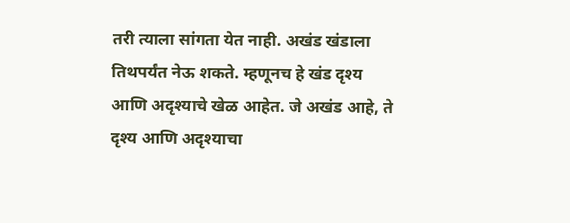तरी त्याला सांगता येत नाही. अखंड खंडाला तिथपर्यंत नेऊ शकते. म्हणूनच हे खंड दृश्य आणि अदृश्याचे खेळ आहेत. जे अखंड आहे, ते दृश्य आणि अदृश्याचा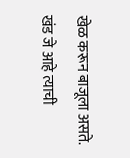खेळ करून बाजूला असते. खंड जे आहे त्याची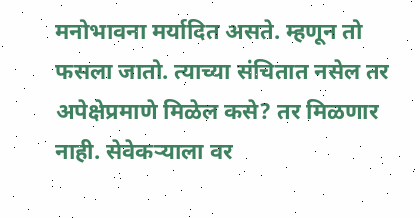मनोभावना मर्यादित असते. म्हणून तो फसला जातो. त्याच्या संचितात नसेल तर अपेक्षेप्रमाणे मिळेल कसे? तर मिळणार नाही. सेवेकर्‍याला वर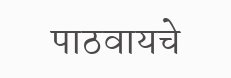पाठवायचे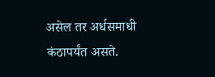असेल तर अर्धसमाधी कंठापर्यंत असते.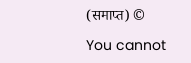(समाप्त) ©

You cannot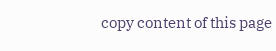copy content of this page